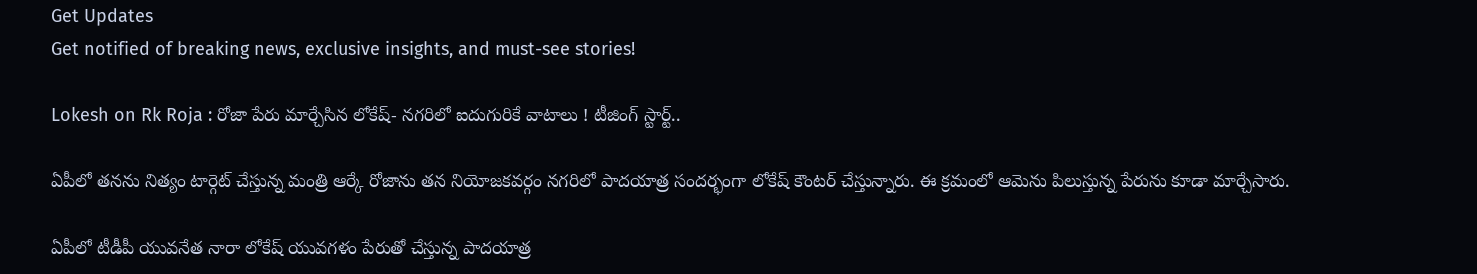Get Updates
Get notified of breaking news, exclusive insights, and must-see stories!

Lokesh on Rk Roja : రోజా పేరు మార్చేసిన లోకేష్- నగరిలో ఐదుగురికే వాటాలు ! టీజింగ్ స్టార్ట్..

ఏపీలో తనను నిత్యం టార్గెట్ చేస్తున్న మంత్రి ఆర్కే రోజాను తన నియోజకవర్గం నగరిలో పాదయాత్ర సందర్భంగా లోకేష్ కౌంటర్ చేస్తున్నారు. ఈ క్రమంలో ఆమెను పిలుస్తున్న పేరును కూడా మార్చేసారు.

ఏపీలో టీడీపీ యువనేత నారా లోకేష్ యువగళం పేరుతో చేస్తున్న పాదయాత్ర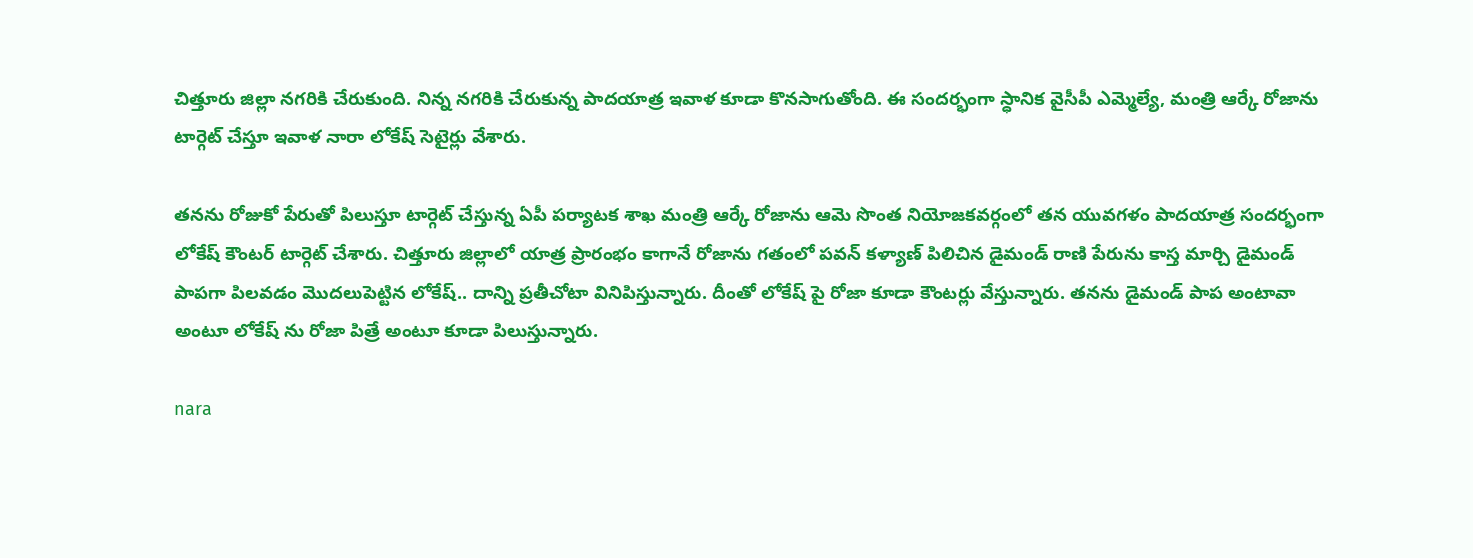చిత్తూరు జిల్లా నగరికి చేరుకుంది. నిన్న నగరికి చేరుకున్న పాదయాత్ర ఇవాళ కూడా కొనసాగుతోంది. ఈ సందర్భంగా స్ధానిక వైసీపీ ఎమ్మెల్యే, మంత్రి ఆర్కే రోజాను టార్గెట్ చేస్తూ ఇవాళ నారా లోకేష్ సెటైర్లు వేశారు.

తనను రోజుకో పేరుతో పిలుస్తూ టార్గెట్ చేస్తున్న ఏపీ పర్యాటక శాఖ మంత్రి ఆర్కే రోజాను ఆమె సొంత నియోజకవర్గంలో తన యువగళం పాదయాత్ర సందర్భంగా లోకేష్ కౌంటర్ టార్గెట్ చేశారు. చిత్తూరు జిల్లాలో యాత్ర ప్రారంభం కాగానే రోజాను గతంలో పవన్ కళ్యాణ్ పిలిచిన డైమండ్ రాణి పేరును కాస్త మార్చి డైమండ్ పాపగా పిలవడం మొదలుపెట్టిన లోకేష్.. దాన్ని ప్రతీచోటా వినిపిస్తున్నారు. దీంతో లోకేష్ పై రోజా కూడా కౌంటర్లు వేస్తున్నారు. తనను డైమండ్ పాప అంటావా అంటూ లోకేష్ ను రోజా పిత్రే అంటూ కూడా పిలుస్తున్నారు.

nara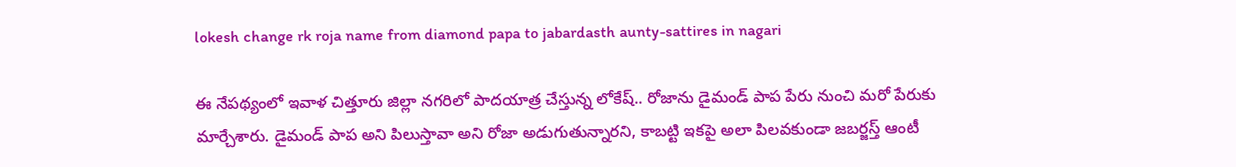lokesh change rk roja name from diamond papa to jabardasth aunty-sattires in nagari

ఈ నేపథ్యంలో ఇవాళ చిత్తూరు జిల్లా నగరిలో పాదయాత్ర చేస్తున్న లోకేష్.. రోజాను డైమండ్ పాప పేరు నుంచి మరో పేరుకు మార్చేశారు. డైమండ్ పాప అని పిలుస్తావా అని రోజా అడుగుతున్నారని, కాబట్టి ఇకపై అలా పిలవకుండా జబర్జస్త్ ఆంటీ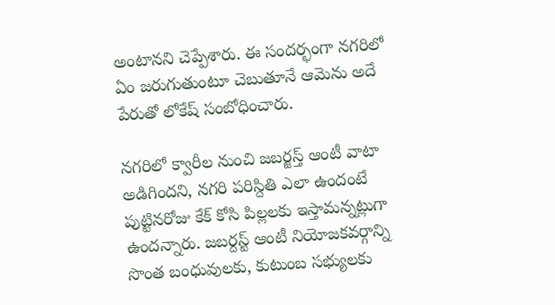అంటానని చెప్పేశారు. ఈ సందర్భంగా నగరిలో ఏం జరుగుతుంటూ చెబుతూనే ఆమెను అదే పేరుతో లోకేష్ సంబోధించారు.

నగరిలో క్వారీల నుంచి జబర్జస్త్ ఆంటీ వాటా అడిగిందని, నగరి పరిస్దితి ఎలా ఉందంటే పుట్టినరోజు కేక్ కోసి పిల్లలకు ఇస్తామన్నట్లుగా ఉందన్నారు. జబర్దస్ట్ ఆంటీ నియోజకవర్గాన్ని సొంత బంధువులకు, కుటుంబ సభ్యులకు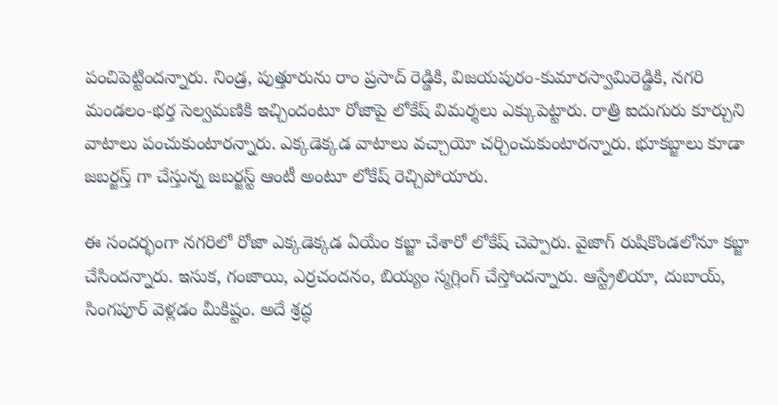పంచిపెట్టిందన్నారు. నిండ్ర, పుత్తూరును రాం ప్రసాద్ రెడ్డికి, విజయపురం-కుమారస్వామిరెడ్డికి, నగరి మండలం-భర్త సెల్వమణికి ఇచ్చిందంటూ రోజాపై లోకేష్ విమర్శలు ఎక్కుపెట్టారు. రాత్రి ఐదుగురు కూర్చుని వాటాలు పంచుకుంటారన్నారు. ఎక్కడెక్కడ వాటాలు వచ్చాయో చర్చించుకుంటారన్నారు. భూకబ్జాలు కూడా జబర్జస్త్ గా చేస్తున్న జబర్జస్ట్ ఆంటీ అంటూ లోకేష్ రెచ్చిపోయారు.

ఈ సందర్భంగా నగరిలో రోజా ఎక్కడెక్కడ ఏయేం కబ్జా చేశారో లోకేష్ చెప్పారు. వైజాగ్ రుషికొండలోనూ కబ్జా చేసిందన్నారు. ఇసుక, గంజాయి, ఎర్రచందనం, బియ్యం స్మగ్లింగ్ చేస్తోందన్నారు. ఆస్ట్రేలియా, దుబాయ్, సింగపూర్ వెళ్లడం మీకిష్టం. అదే శ్రద్ధ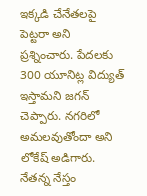ఇక్కడి చేనేతలపై పెట్టరా అని ప్రశ్నించారు. పేదలకు 300 యూనిట్ల విద్యుత్ ఇస్తామని జగన్ చెప్పారు. నగరిలో అమలవుతోందా అని లోకేష్ అడిగారు. నేతన్న నేస్తం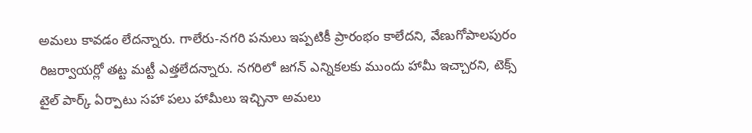అమలు కావడం లేదన్నారు. గాలేరు-నగరి పనులు ఇప్పటికీ ప్రారంభం కాలేదని, వేణుగోపాలపురం రిజర్వాయర్లో తట్ట మట్టీ ఎత్తలేదన్నారు. నగరిలో జగన్ ఎన్నికలకు ముందు హామీ ఇచ్చారని, టెక్స్ టైల్ పార్క్ ఏర్పాటు సహా పలు హామీలు ఇచ్చినా అమలు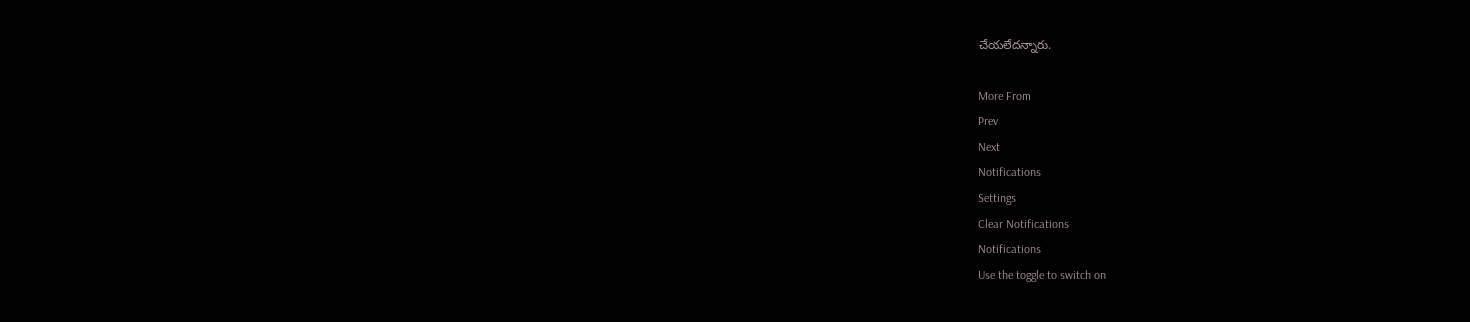చేయలేదన్నారు.

More From
Prev
Next
Notifications
Settings
Clear Notifications
Notifications
Use the toggle to switch on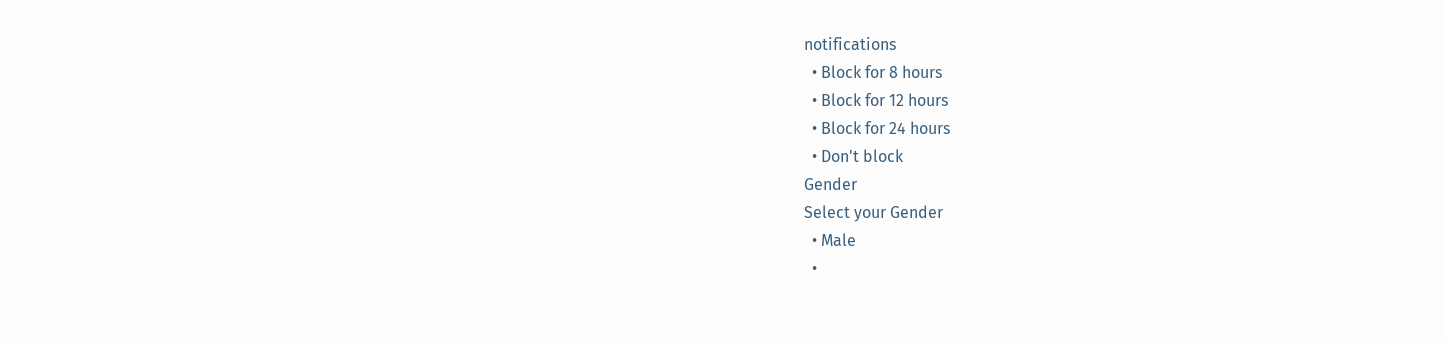notifications
  • Block for 8 hours
  • Block for 12 hours
  • Block for 24 hours
  • Don't block
Gender
Select your Gender
  • Male
  •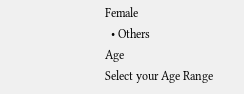Female
  • Others
Age
Select your Age Range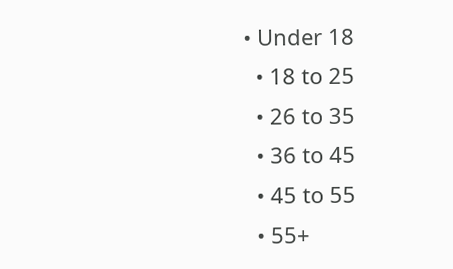• Under 18
  • 18 to 25
  • 26 to 35
  • 36 to 45
  • 45 to 55
  • 55+